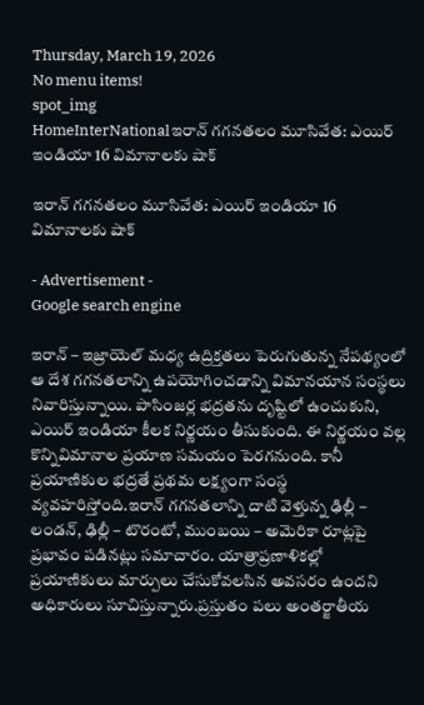Thursday, March 19, 2026
No menu items!
spot_img
HomeInterNationalఇరాన్ గగనతలం మూసివేత: ఎయిర్ ఇండియా 16 విమానాలకు షాక్

ఇరాన్ గగనతలం మూసివేత: ఎయిర్ ఇండియా 16 విమానాలకు షాక్

- Advertisement -
Google search engine

ఇరాన్ – ఇజ్రాయెల్ మధ్య ఉద్రిక్తతలు పెరుగుతున్న నేపథ్యంలో ఆ దేశ గగనతలాన్ని ఉపయోగించడాన్ని విమానయాన సంస్థలు నివారిస్తున్నాయి. పాసింజర్ల భద్రతను దృష్టిలో ఉంచుకుని, ఎయిర్ ఇండియా కీలక నిర్ణయం తీసుకుంది. ఈ నిర్ణయం వల్ల కొన్నివిమానాల ప్రయాణ సమయం పెరగనుంది. కానీ ప్రయాణికుల భద్రతే ప్రథమ లక్ష్యంగా సంస్థ వ్యవహరిస్తోంది.ఇరాన్ గగనతలాన్ని దాటి వెళ్తున్న ఢిల్లీ – లండన్, ఢిల్లీ – టొరంటో, ముంబయి – అమెరికా రూట్లపై ప్రభావం పడినట్లు సమాచారం. యాత్రాప్రణాళికల్లో ప్రయాణికులు మార్పులు చేసుకోవలసిన అవసరం ఉందని అధికారులు సూచిస్తున్నారు.ప్రస్తుతం పలు అంతర్జాతీయ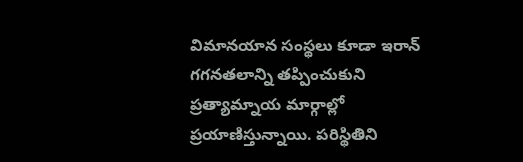విమానయాన సంస్థలు కూడా ఇరాన్ గగనతలాన్ని తప్పించుకుని ప్రత్యామ్నాయ మార్గాల్లో ప్రయాణిస్తున్నాయి. పరిస్థితిని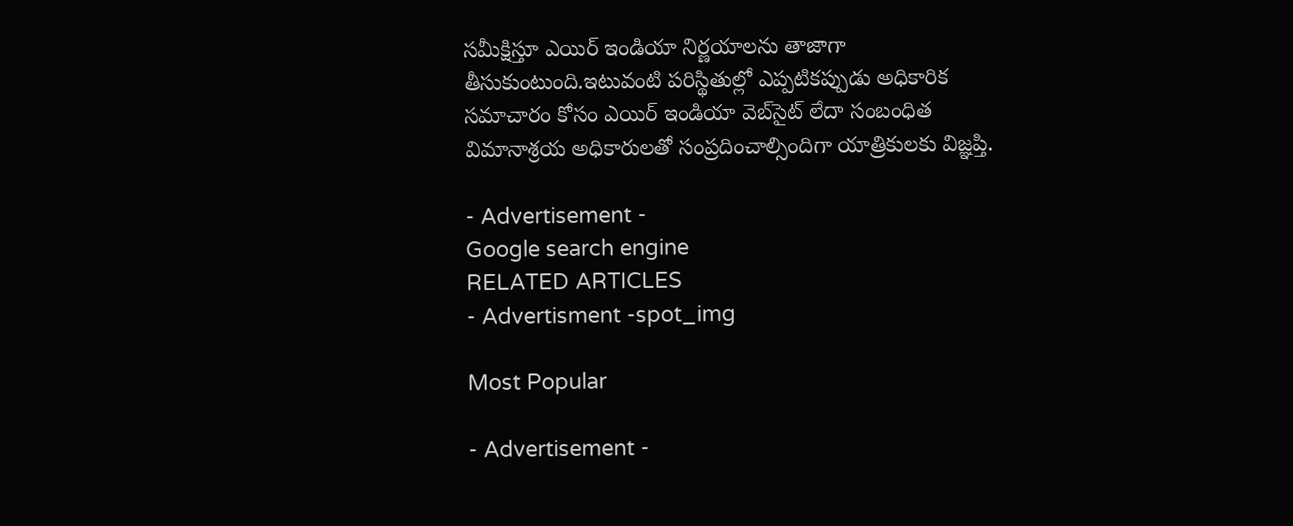సమీక్షిస్తూ ఎయిర్ ఇండియా నిర్ణయాలను తాజాగా తీసుకుంటుంది.ఇటువంటి పరిస్థితుల్లో ఎప్పటికప్పుడు అధికారిక సమాచారం కోసం ఎయిర్ ఇండియా వెబ్‌సైట్ లేదా సంబంధిత విమానాశ్రయ అధికారులతో సంప్రదించాల్సిందిగా యాత్రికులకు విజ్ఞప్తి.

- Advertisement -
Google search engine
RELATED ARTICLES
- Advertisment -spot_img

Most Popular

- Advertisement -